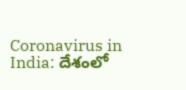Coronavirus in India: దేశంలో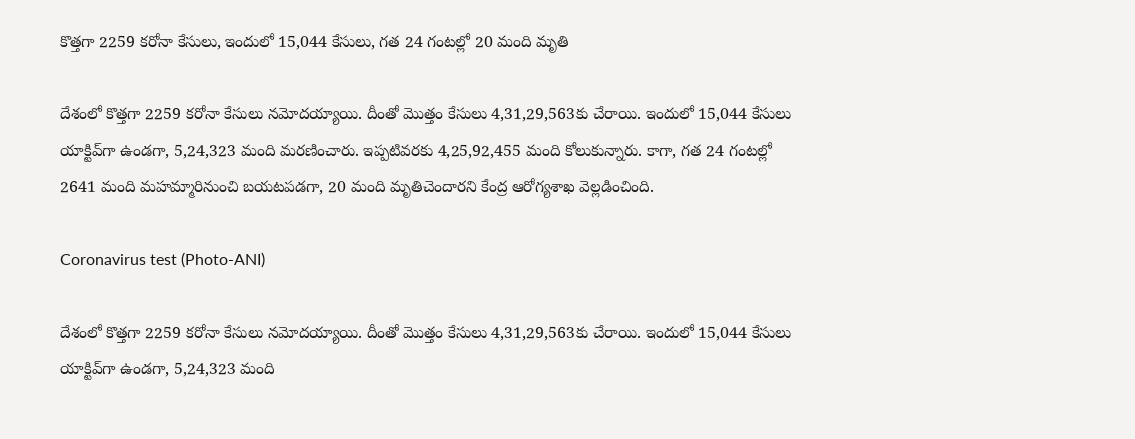కొత్తగా 2259 కరోనా కేసులు, ఇందులో 15,044 కేసులు, గత 24 గంటల్లో 20 మంది మృతి

దేశంలో కొత్తగా 2259 కరోనా కేసులు నమోదయ్యాయి. దీంతో మొత్తం కేసులు 4,31,29,563కు చేరాయి. ఇందులో 15,044 కేసులు యాక్టివ్‌గా ఉండగా, 5,24,323 మంది మరణించారు. ఇప్పటివరకు 4,25,92,455 మంది కోలుకున్నారు. కాగా, గత 24 గంటల్లో 2641 మంది మహమ్మారినుంచి బయటపడగా, 20 మంది మృతిచెందారని కేంద్ర ఆరోగ్యశాఖ వెల్లడించింది.

Coronavirus test (Photo-ANI)

దేశంలో కొత్తగా 2259 కరోనా కేసులు నమోదయ్యాయి. దీంతో మొత్తం కేసులు 4,31,29,563కు చేరాయి. ఇందులో 15,044 కేసులు యాక్టివ్‌గా ఉండగా, 5,24,323 మంది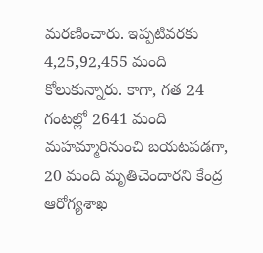మరణించారు. ఇప్పటివరకు 4,25,92,455 మంది కోలుకున్నారు. కాగా, గత 24 గంటల్లో 2641 మంది మహమ్మారినుంచి బయటపడగా, 20 మంది మృతిచెందారని కేంద్ర ఆరోగ్యశాఖ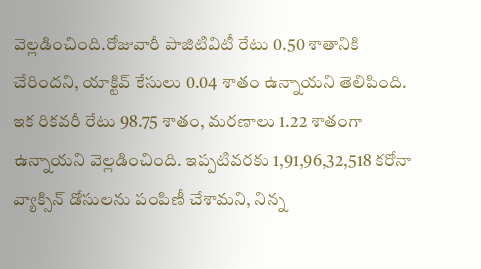వెల్లడించింది.రోజువారీ పాజిటివిటీ రేటు 0.50 శాతానికి చేరిందని, యాక్టివ్‌ కేసులు 0.04 శాతం ఉన్నాయని తెలిపింది. ఇక రికవరీ రేటు 98.75 శాతం, మరణాలు 1.22 శాతంగా ఉన్నాయని వెల్లడించింది. ఇప్పటివరకు 1,91,96,32,518 కరోనా వ్యాక్సిన్‌ డోసులను పంపిణీ చేశామని, నిన్న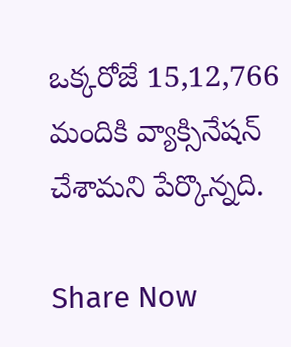ఒక్కరోజే 15,12,766 మందికి వ్యాక్సినేషన్‌ చేశామని పేర్కొన్నది.

Share Now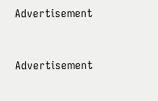Advertisement


Advertisement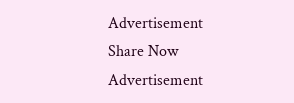Advertisement
Share Now
Advertisement